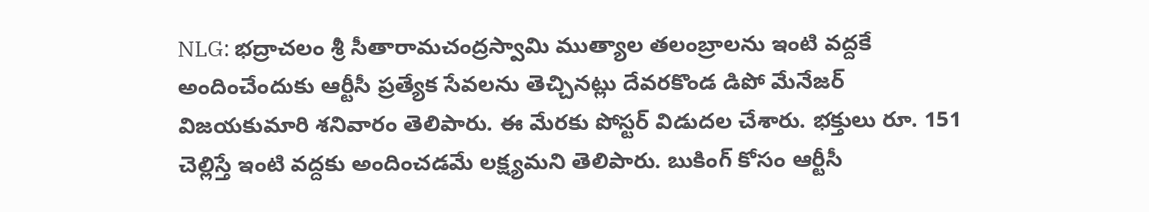NLG: భద్రాచలం శ్రీ సీతారామచంద్రస్వామి ముత్యాల తలంబ్రాలను ఇంటి వద్దకే అందించేందుకు ఆర్టీసీ ప్రత్యేక సేవలను తెచ్చినట్లు దేవరకొండ డిపో మేనేజర్ విజయకుమారి శనివారం తెలిపారు. ఈ మేరకు పోస్టర్ విడుదల చేశారు. భక్తులు రూ. 151 చెల్లిస్తే ఇంటి వద్దకు అందించడమే లక్ష్యమని తెలిపారు. బుకింగ్ కోసం ఆర్టీసీ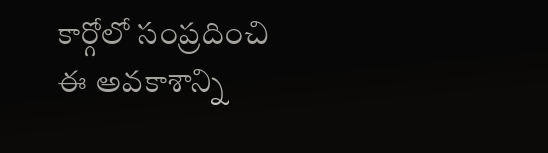కార్గోలో సంప్రదించి ఈ అవకాశాన్ని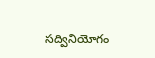సద్వినియోగం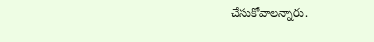చేసుకోవాలన్నారు.